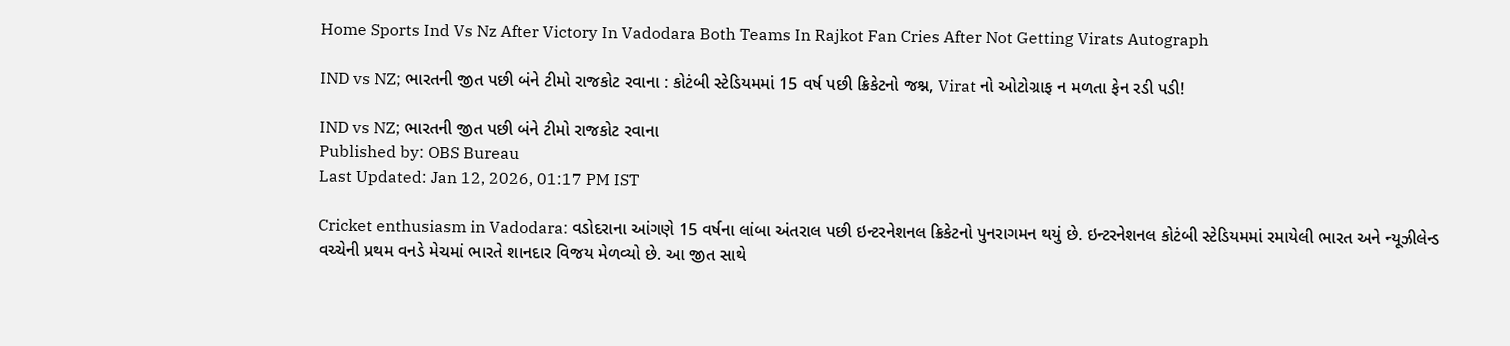Home Sports Ind Vs Nz After Victory In Vadodara Both Teams In Rajkot Fan Cries After Not Getting Virats Autograph

IND vs NZ; ભારતની જીત પછી બંને ટીમો રાજકોટ રવાના : કોટંબી સ્ટેડિયમમાં 15 વર્ષ પછી ક્રિકેટનો જશ્ન, Virat નો ઓટોગ્રાફ ન મળતા ફેન રડી પડી!

IND vs NZ; ભારતની જીત પછી બંને ટીમો રાજકોટ રવાના
Published by: OBS Bureau
Last Updated: Jan 12, 2026, 01:17 PM IST

Cricket enthusiasm in Vadodara: વડોદરાના આંગણે 15 વર્ષના લાંબા અંતરાલ પછી ઇન્ટરનેશનલ ક્રિકેટનો પુનરાગમન થયું છે. ઇન્ટરનેશનલ કોટંબી સ્ટેડિયમમાં રમાયેલી ભારત અને ન્યૂઝીલેન્ડ વચ્ચેની પ્રથમ વનડે મેચમાં ભારતે શાનદાર વિજય મેળવ્યો છે. આ જીત સાથે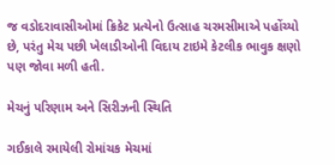જ વડોદરાવાસીઓમાં ક્રિકેટ પ્રત્યેનો ઉત્સાહ ચરમસીમાએ પહોંચ્યો છે, પરંતુ મેચ પછી ખેલાડીઓની વિદાય ટાઇમે કેટલીક ભાવુક ક્ષણો પણ જોવા મળી હતી.

મેચનું પરિણામ અને સિરીઝની સ્થિતિ

ગઈકાલે રમાયેલી રોમાંચક મેચમાં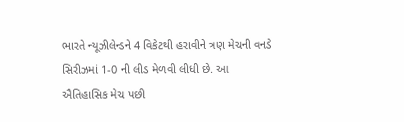ભારતે ન્યૂઝીલેન્ડને 4 વિકેટથી હરાવીને ત્રણ મેચની વનડે સિરીઝમાં 1-0 ની લીડ મેળવી લીધી છે. આ ઐતિહાસિક મેચ પછી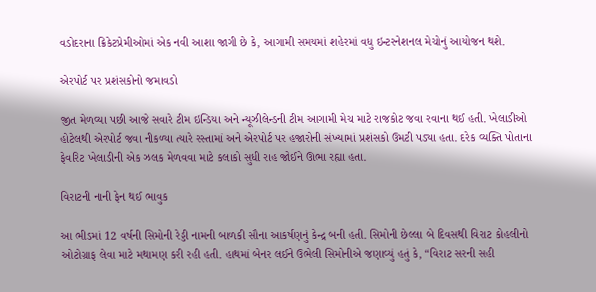વડોદરાના ક્રિકેટપ્રેમીઓમાં એક નવી આશા જાગી છે કે, આગામી સમયમાં શહેરમાં વધુ ઇન્ટરનેશનલ મેચોનું આયોજન થશે.

એરપોર્ટ પર પ્રશંસકોનો જમાવડો

જીત મેળવ્યા પછી આજે સવારે ટીમ ઇન્ડિયા અને ન્યૂઝીલેન્ડની ટીમ આગામી મેચ માટે રાજકોટ જવા રવાના થઈ હતી. ખેલાડીઓ હોટેલથી એરપોર્ટ જવા નીકળ્યા ત્યારે રસ્તામાં અને એરપોર્ટ પર હજારોની સંખ્યામાં પ્રશંસકો ઉમટી પડ્યા હતા. દરેક વ્યક્તિ પોતાના ફેવરિટ ખેલાડીની એક ઝલક મેળવવા માટે કલાકો સુધી રાહ જોઈને ઊભા રહ્યા હતા.

વિરાટની નાની ફેન થઈ ભાવુક

આ ભીડમાં 12 વર્ષની સિમોની રેડ્ડી નામની બાળકી સૌના આકર્ષણનું કેન્દ્ર બની હતી. સિમોની છેલ્લા બે દિવસથી વિરાટ કોહલીનો ઓટોગ્રાફ લેવા માટે મથામણ કરી રહી હતી. હાથમાં બેનર લઈને ઉભેલી સિમોનીએ જણાવ્યું હતું કે, “વિરાટ સરની સહી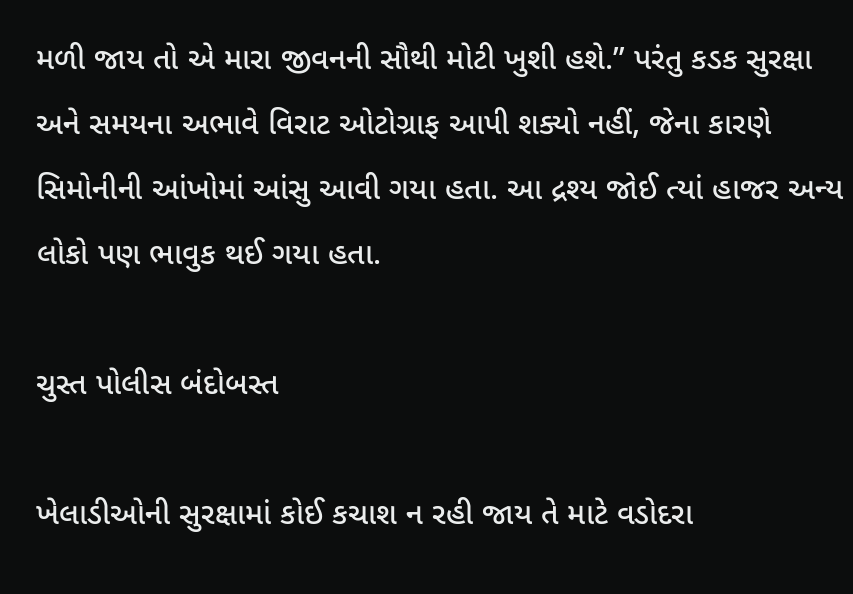મળી જાય તો એ મારા જીવનની સૌથી મોટી ખુશી હશે.” પરંતુ કડક સુરક્ષા અને સમયના અભાવે વિરાટ ઓટોગ્રાફ આપી શક્યો નહીં, જેના કારણે સિમોનીની આંખોમાં આંસુ આવી ગયા હતા. આ દ્રશ્ય જોઈ ત્યાં હાજર અન્ય લોકો પણ ભાવુક થઈ ગયા હતા.

ચુસ્ત પોલીસ બંદોબસ્ત

ખેલાડીઓની સુરક્ષામાં કોઈ કચાશ ન રહી જાય તે માટે વડોદરા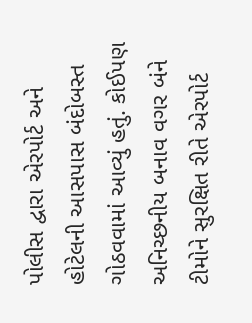પોલીસ દ્વારા એરપોર્ટ અને હોટેલની આસપાસ બંદોબસ્ત ગોઠવવામાં આવ્યું હતું. કોઈપણ અનિચ્છનીય બનાવ વગર બંને ટીમોને સુરક્ષિત રીતે એરપોર્ટ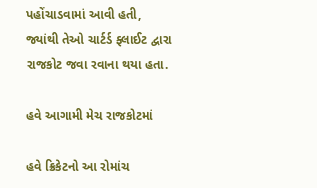પહોંચાડવામાં આવી હતી, જ્યાંથી તેઓ ચાર્ટર્ડ ફ્લાઈટ દ્વારા રાજકોટ જવા રવાના થયા હતા.

હવે આગામી મેચ રાજકોટમાં

હવે ક્રિકેટનો આ રોમાંચ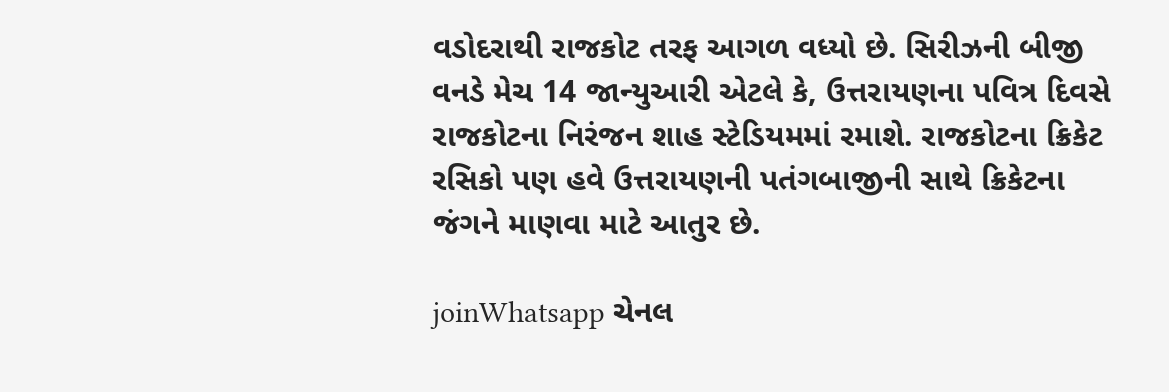વડોદરાથી રાજકોટ તરફ આગળ વધ્યો છે. સિરીઝની બીજી વનડે મેચ 14 જાન્યુઆરી એટલે કે, ઉત્તરાયણના પવિત્ર દિવસે રાજકોટના નિરંજન શાહ સ્ટેડિયમમાં રમાશે. રાજકોટના ક્રિકેટ રસિકો પણ હવે ઉત્તરાયણની પતંગબાજીની સાથે ક્રિકેટના જંગને માણવા માટે આતુર છે.

joinWhatsapp ચેનલ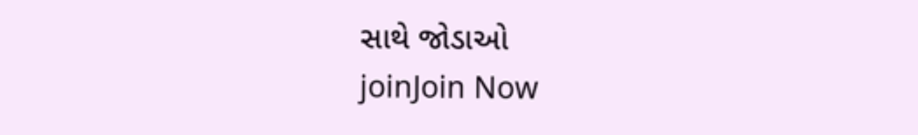સાથે જોડાઓ
joinJoin Now